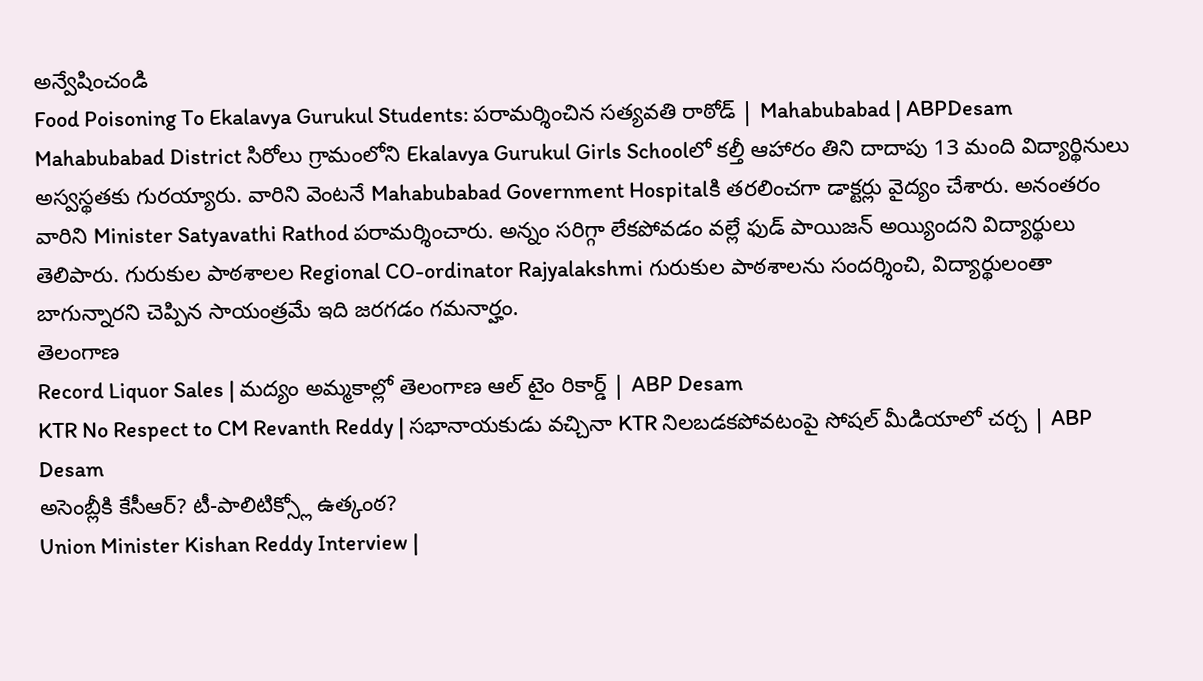అన్వేషించండి
Food Poisoning To Ekalavya Gurukul Students: పరామర్శించిన సత్యవతి రాఠోడ్ | Mahabubabad | ABPDesam
Mahabubabad District సిరోలు గ్రామంలోని Ekalavya Gurukul Girls Schoolలో కల్తీ ఆహారం తిని దాదాపు 13 మంది విద్యార్థినులు అస్వస్థతకు గురయ్యారు. వారిని వెంటనే Mahabubabad Government Hospitalకి తరలించగా డాక్టర్లు వైద్యం చేశారు. అనంతరం వారిని Minister Satyavathi Rathod పరామర్శించారు. అన్నం సరిగ్గా లేకపోవడం వల్లే ఫుడ్ పాయిజన్ అయ్యిందని విద్యార్థులు తెలిపారు. గురుకుల పాఠశాలల Regional CO-ordinator Rajyalakshmi గురుకుల పాఠశాలను సందర్శించి, విద్యార్థులంతా బాగున్నారని చెప్పిన సాయంత్రమే ఇది జరగడం గమనార్హం.
తెలంగాణ
Record Liquor Sales | మద్యం అమ్మకాల్లో తెలంగాణ ఆల్ టైం రికార్డ్ | ABP Desam
KTR No Respect to CM Revanth Reddy | సభానాయకుడు వచ్చినా KTR నిలబడకపోవటంపై సోషల్ మీడియాలో చర్చ | ABP Desam
అసెంబ్లీకి కేసీఆర్? టీ-పాలిటిక్స్లో ఉత్కంఠ?
Union Minister Kishan Reddy Interview |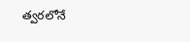త్వరలోనే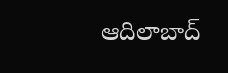ఆదిలాబాద్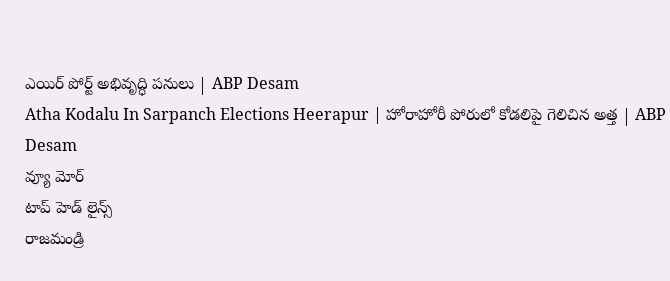ఎయిర్ పోర్ట్ అభివృద్ధి పనులు | ABP Desam
Atha Kodalu In Sarpanch Elections Heerapur | హోరాహోరీ పోరులో కోడలిపై గెలిచిన అత్త | ABP Desam
వ్యూ మోర్
టాప్ హెడ్ లైన్స్
రాజమండ్రి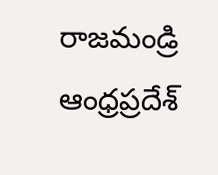రాజమండ్రి
ఆంధ్రప్రదేశ్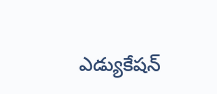ఎడ్యుకేషన్